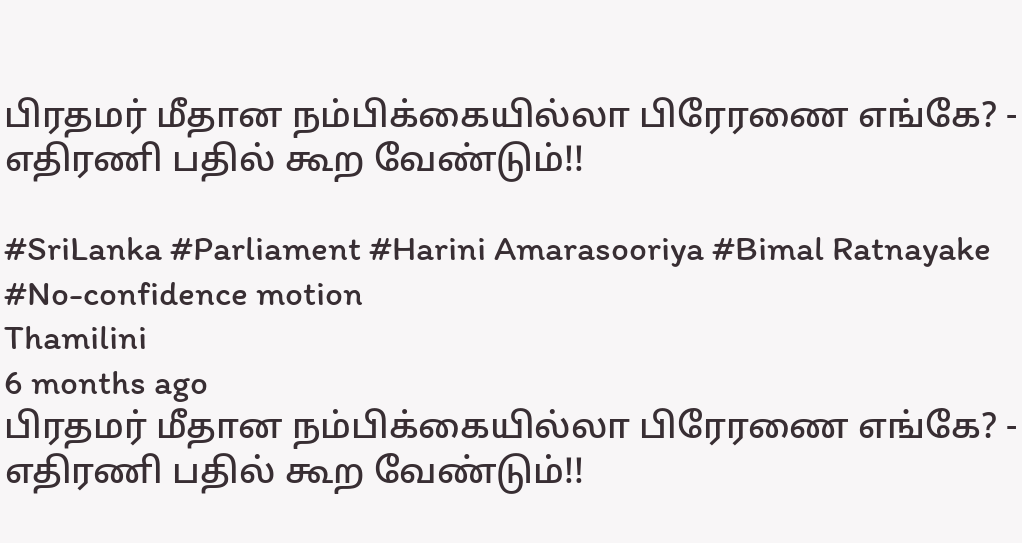பிரதமர் மீதான நம்பிக்கையில்லா பிரேரணை எங்கே? - எதிரணி பதில் கூற வேண்டும்!!

#SriLanka #Parliament #Harini Amarasooriya #Bimal Ratnayake #No-confidence motion
Thamilini
6 months ago
பிரதமர் மீதான நம்பிக்கையில்லா பிரேரணை எங்கே? - எதிரணி பதில் கூற வேண்டும்!!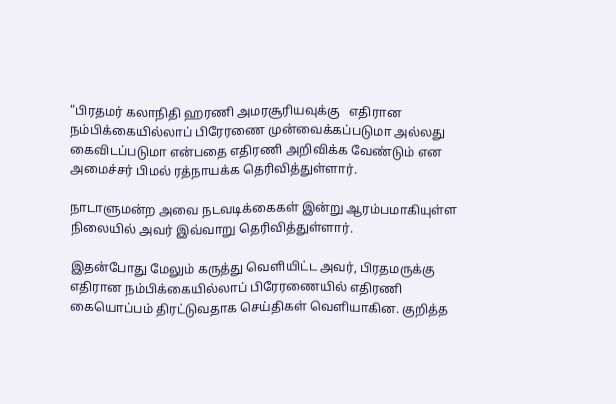“பிரதமர் கலாநிதி ஹரணி அமரசூரியவுக்கு   எதிரான நம்பிக்கையில்லாப் பிரேரணை முன்வைக்கப்படுமா அல்லது கைவிடப்படுமா என்பதை எதிரணி அறிவிக்க வேண்டும் என அமைச்சர் பிமல் ரத்நாயக்க தெரிவித்துள்ளார்.

நாடாளுமன்ற அவை நடவடிக்கைகள் இன்று ஆரம்பமாகியுள்ள நிலையில் அவர் இவ்வாறு தெரிவித்துள்ளார்.

இதன்போது மேலும் கருத்து வெளியிட்ட அவர், பிரதமருக்கு எதிரான நம்பிக்கையில்லாப் பிரேரணையில் எதிரணி கையொப்பம் திரட்டுவதாக செய்திகள் வெளியாகின. குறித்த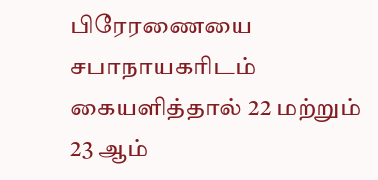பிரேரணையை சபாநாயகரிடம் கையளித்தால் 22 மற்றும் 23 ஆம்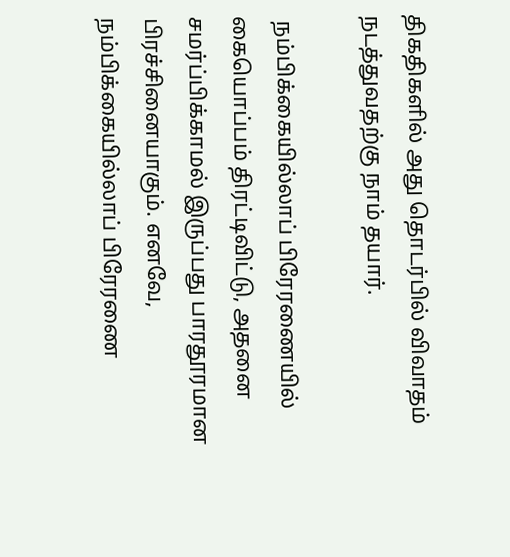திகதிகளில் அது தொடர்பில் விவாதம் நடத்துவதற்கு நாம் தயார்.

 நம்பிக்கையில்லாப் பிரேரணையில் கையொப்பம் திரட்டிவிட்டு, அதனை சமர்ப்பிக்காமல் இருப்பது பாரதூரமான பிரச்சினையாகும். எனவே, நம்பிக்கையில்லாப் பிரேரணை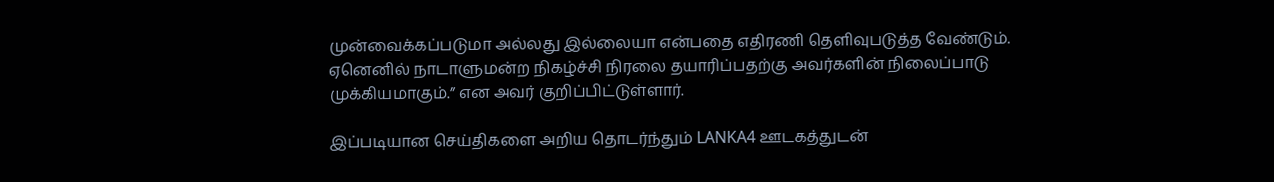முன்வைக்கப்படுமா அல்லது இல்லையா என்பதை எதிரணி தெளிவுபடுத்த வேண்டும். ஏனெனில் நாடாளுமன்ற நிகழ்ச்சி நிரலை தயாரிப்பதற்கு அவர்களின் நிலைப்பாடு முக்கியமாகும்.” என அவர் குறிப்பிட்டுள்ளார்.

இப்படியான செய்திகளை அறிய தொடர்ந்தும் LANKA4 ஊடகத்துடன்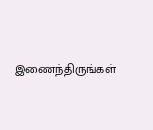இணைந்திருங்கள்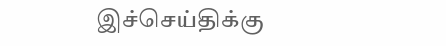இச்செய்திக்கு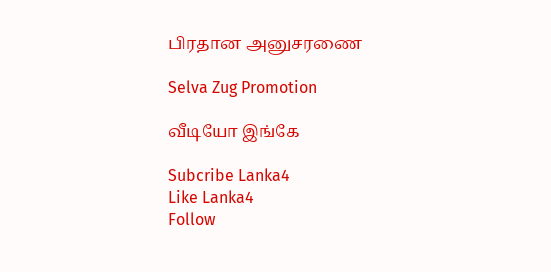பிரதான அனுசரணை

Selva Zug Promotion

வீடியோ இங்கே

Subcribe Lanka4
Like Lanka4
Follow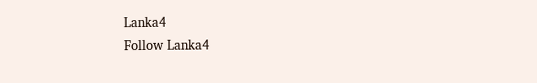Lanka4
Follow Lanka4